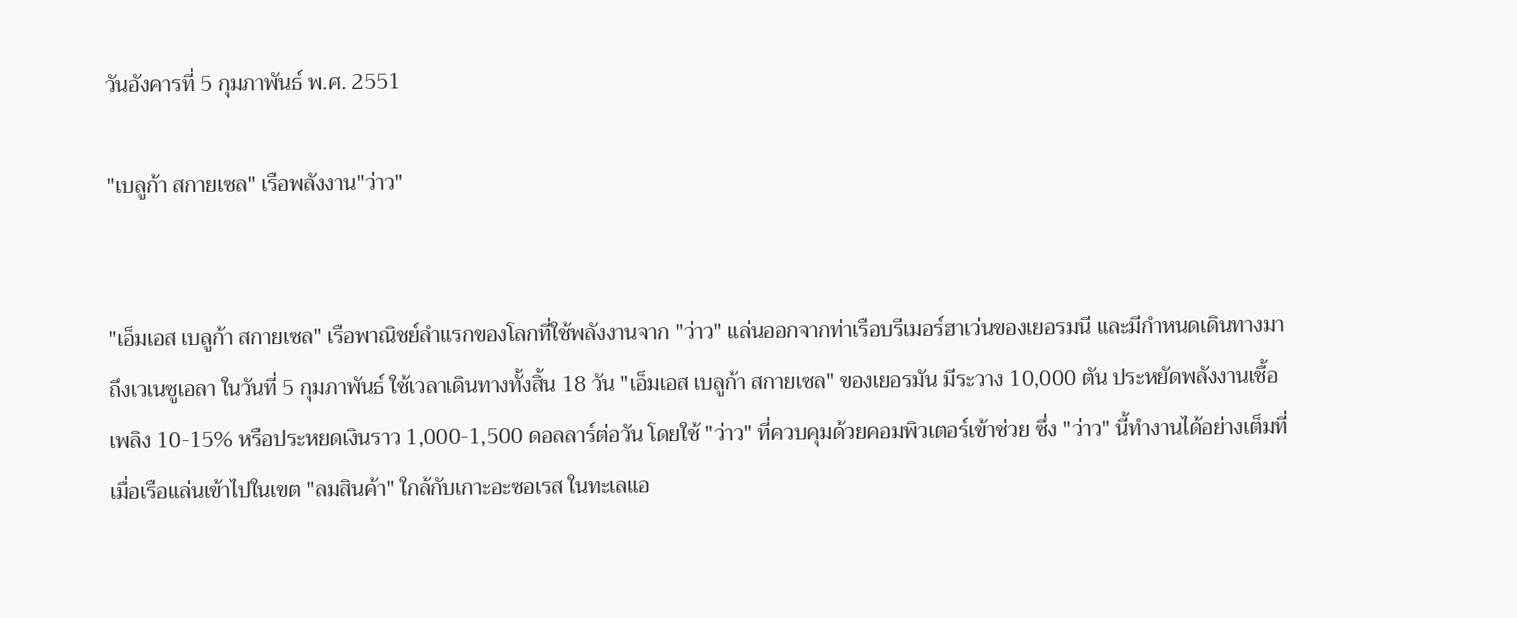วันอังคารที่ 5 กุมภาพันธ์ พ.ศ. 2551

"เบลูก้า สกายเซล" เรือพลังงาน"ว่าว"


"เอ็มเอส เบลูก้า สกายเซล" เรือพาณิชย์ลำแรกของโลกที่ใช้พลังงานจาก "ว่าว" แล่นออกจากท่าเรือบรีเมอร์ฮาเว่นของเยอรมนี และมีกำหนดเดินทางมาถึงเวเนซูเอลา ในวันที่ 5 กุมภาพันธ์ ใช้เวลาเดินทางทั้งสิ้น 18 วัน "เอ็มเอส เบลูก้า สกายเซล" ของเยอรมัน มีระวาง 10,000 ตัน ประหยัดพลังงานเชื้อเพลิง 10-15% หรือประหยดเงินราว 1,000-1,500 ดอลลาร์ต่อวัน โดยใช้ "ว่าว" ที่ควบคุมด้วยคอมพิวเตอร์เข้าช่วย ซึ่ง "ว่าว" นี้ทำงานได้อย่างเต็มที่ เมื่อเรือแล่นเข้าไปในเขต "ลมสินค้า" ใกล้กับเกาะอะซอเรส ในทะเลแอ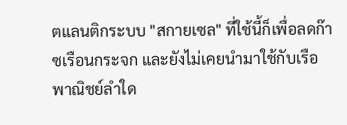ตแลนติกระบบ "สกายเซล" ที่ใช้นี้ก็เพื่อลดก๊าซเรือนกระจก และยังไม่เคยนำมาใช้กับเรือพาณิชย์ลำใด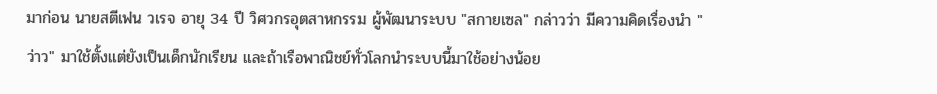มาก่อน นายสตีเฟน วเรจ อายุ 34 ปี วิศวกรอุตสาหกรรม ผู้พัฒนาระบบ "สกายเซล" กล่าวว่า มีความคิดเรื่องนำ "ว่าว" มาใช้ตั้งแต่ยังเป็นเด็กนักเรียน และถ้าเรือพาณิชย์ทั่วโลกนำระบบนี้มาใช้อย่างน้อย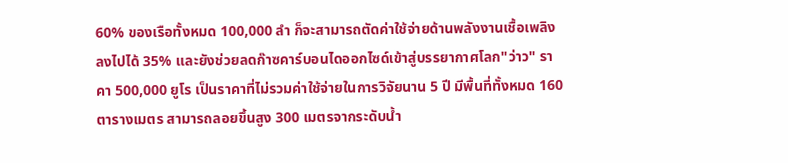60% ของเรือทั้งหมด 100,000 ลำ ก็จะสามารถตัดค่าใช้จ่ายด้านพลังงานเชื้อเพลิงลงไปได้ 35% และยังช่วยลดก๊าซคาร์บอนไดออกไซด์เข้าสู่บรรยากาศโลก"ว่าว" ราคา 500,000 ยูโร เป็นราคาที่ไม่รวมค่าใช้จ่ายในการวิจัยนาน 5 ปี มีพื้นที่ทั้งหมด 160 ตารางเมตร สามารถลอยขึ้นสูง 300 เมตรจากระดับน้ำ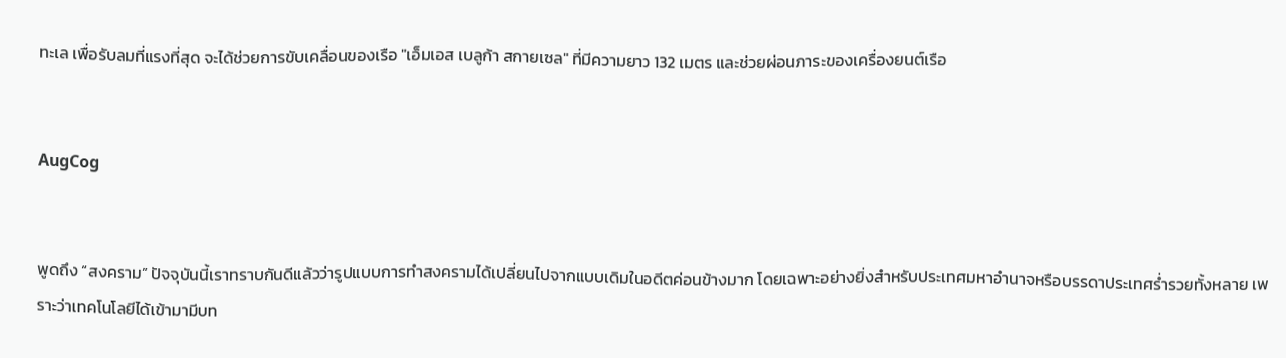ทะเล เพื่อรับลมที่แรงที่สุด จะได้ช่วยการขับเคลื่อนของเรือ "เอ็มเอส เบลูก้า สกายเซล" ที่มีความยาว 132 เมตร และช่วยผ่อนภาระของเครื่องยนต์เรือ


AugCog


พูดถึง “สงคราม” ปัจจุบันนี้เราทราบกันดีแล้วว่ารูปแบบการทำสงครามได้เปลี่ยนไปจากแบบเดิมในอดีตค่อนข้างมาก โดยเฉพาะอย่างยิ่งสำหรับประเทศมหาอำนาจหรือบรรดาประเทศร่ำรวยทั้งหลาย เพราะว่าเทคโนโลยีได้เข้ามามีบท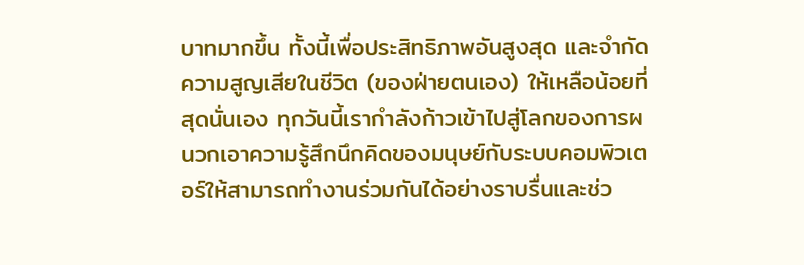บาทมากขึ้น ทั้งนี้เพื่อประสิทธิภาพอันสูงสุด และจำกัดความสูญเสียในชีวิต (ของฝ่ายตนเอง) ให้เหลือน้อยที่สุดนั่นเอง ทุกวันนี้เรากำลังก้าวเข้าไปสู่โลกของการผนวกเอาความรู้สึกนึกคิดของมนุษย์กับระบบคอมพิวเตอร์ให้สามารถทำงานร่วมกันได้อย่างราบรื่นและช่ว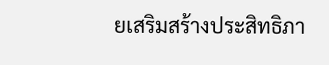ยเสริมสร้างประสิทธิภา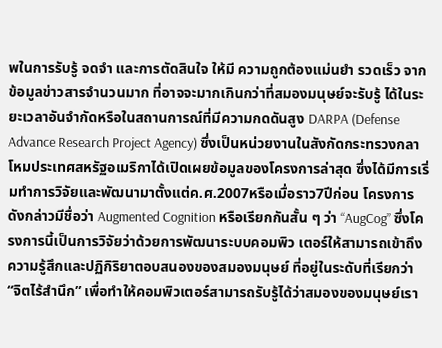พในการรับรู้ จดจำ และการตัดสินใจ ให้มี ความถูกต้องแม่นยำ รวดเร็ว จากข้อมูลข่าวสารจำนวนมาก ที่อาจจะมากเกินกว่าที่สมองมนุษย์จะรับรู้ ได้ในระยะเวลาอันจำกัดหรือในสถานการณ์ที่มีความกดดันสูง DARPA (Defense Advance Research Project Agency) ซึ่งเป็นหน่วยงานในสังกัดกระทรวงกลาโหมประเทศสหรัฐอเมริกาได้เปิดเผยข้อมูลของโครงการล่าสุด ซึ่งได้มีการเริ่มทำการวิจัยและพัฒนามาตั้งแต่ค.ศ.2007หรือเมื่อราว7ปีก่อน โครงการดังกล่าวมีชื่อว่า Augmented Cognition หรือเรียกกันสั้น ๆ ว่า “AugCog” ซึ่งโครงการนี้เป็นการวิจัยว่าด้วยการพัฒนาระบบคอมพิว เตอร์ให้สามารถเข้าถึงความรู้สึกและปฏิกิริยาตอบสนองของสมองมนุษย์ ที่อยู่ในระดับที่เรียกว่า “จิตไร้สำนึก” เพื่อทำให้คอมพิวเตอร์สามารถรับรู้ได้ว่าสมองของมนุษย์เรา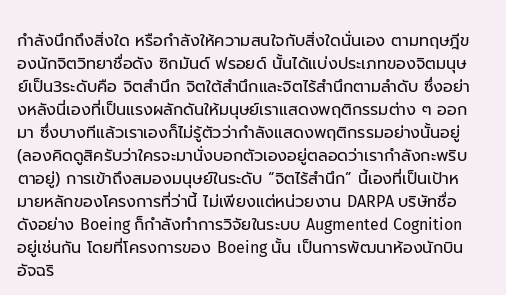กำลังนึกถึงสิ่งใด หรือกำลังให้ความสนใจกับสิ่งใดนั่นเอง ตามทฤษฎีของนักจิตวิทยาชื่อดัง ซิกมันด์ ฟรอยด์ นั้นได้แบ่งประเภทของจิตมนุษย์เป็น3ระดับคือ จิตสำนึก จิตใต้สำนึกและจิตไร้สำนึกตามลำดับ ซึ่งอย่างหลังนี่เองที่เป็นแรงผลักดันให้มนุษย์เราแสดงพฤติกรรมต่าง ๆ ออกมา ซึ่งบางทีแล้วเราเองก็ไม่รู้ตัวว่ากำลังแสดงพฤติกรรมอย่างนั้นอยู่ (ลองคิดดูสิครับว่าใครจะมานั่งบอกตัวเองอยู่ตลอดว่าเรากำลังกะพริบตาอยู่) การเข้าถึงสมองมนุษย์ในระดับ “จิตไร้สำนึก” นี้เองที่เป็นเป้าหมายหลักของโครงการที่ว่านี้ ไม่เพียงแต่หน่วยงาน DARPA บริษัทชื่อดังอย่าง Boeing ก็กำลังทำการวิจัยในระบบ Augmented Cognition อยู่เช่นกัน โดยที่โครงการของ Boeing นั้น เป็นการพัฒนาห้องนักบินอัจฉริ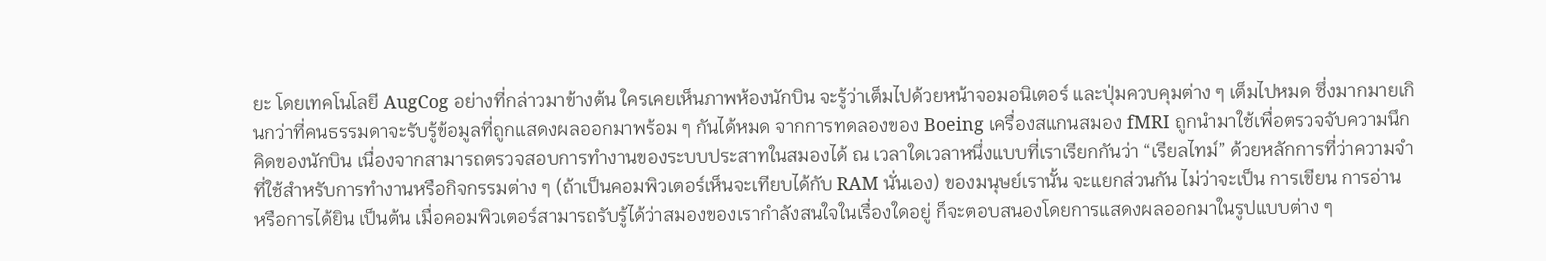ยะ โดยเทคโนโลยี AugCog อย่างที่กล่าวมาข้างต้น ใครเคยเห็นภาพห้องนักบิน จะรู้ว่าเต็มไปด้วยหน้าจอมอนิเตอร์ และปุ่มควบคุมต่าง ๆ เต็มไปหมด ซึ่งมากมายเกินกว่าที่คนธรรมดาจะรับรู้ข้อมูลที่ถูกแสดงผลออกมาพร้อม ๆ กันได้หมด จากการทดลองของ Boeing เครื่องสแกนสมอง fMRI ถูกนำมาใช้เพื่อตรวจจับความนึกคิดของนักบิน เนื่องจากสามารถตรวจสอบการทำงานของระบบประสาทในสมองได้ ณ เวลาใดเวลาหนึ่งแบบที่เราเรียกกันว่า “เรียลไทม์” ด้วยหลักการที่ว่าความจำที่ใช้สำหรับการทำงานหรือกิจกรรมต่าง ๆ (ถ้าเป็นคอมพิวเตอร์เห็นจะเทียบได้กับ RAM นั่นเอง) ของมนุษย์เรานั้น จะแยกส่วนกัน ไม่ว่าจะเป็น การเขียน การอ่าน หรือการได้ยิน เป็นต้น เมื่อคอมพิวเตอร์สามารถรับรู้ได้ว่าสมองของเรากำลังสนใจในเรื่องใดอยู่ ก็จะตอบสนองโดยการแสดงผลออกมาในรูปแบบต่าง ๆ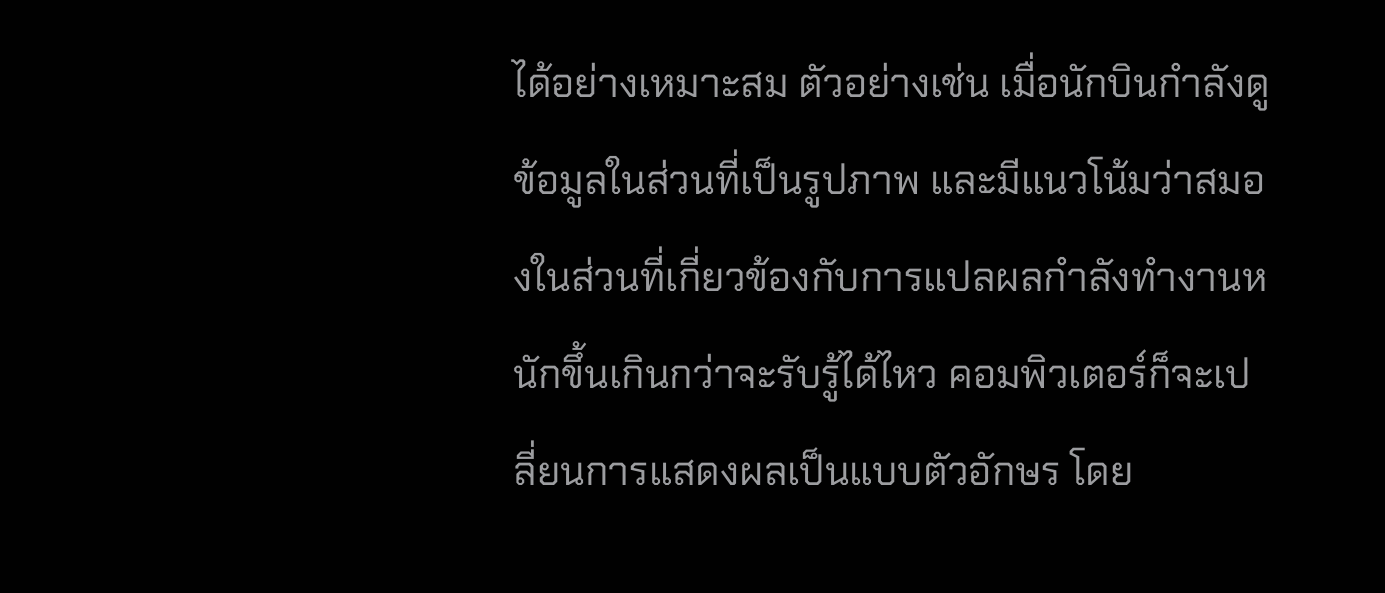ได้อย่างเหมาะสม ตัวอย่างเช่น เมื่อนักบินกำลังดู ข้อมูลในส่วนที่เป็นรูปภาพ และมีแนวโน้มว่าสมองในส่วนที่เกี่ยวข้องกับการแปลผลกำลังทำงานหนักขึ้นเกินกว่าจะรับรู้ได้ไหว คอมพิวเตอร์ก็จะเปลี่ยนการแสดงผลเป็นแบบตัวอักษร โดย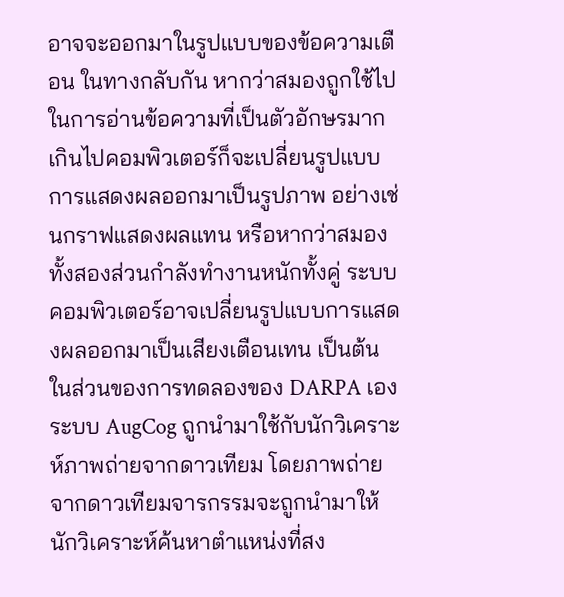อาจจะออกมาในรูปแบบของข้อความเตือน ในทางกลับกัน หากว่าสมองถูกใช้ไปในการอ่านข้อความที่เป็นตัวอักษรมากเกินไปคอมพิวเตอร์ก็จะเปลี่ยนรูปแบบการแสดงผลออกมาเป็นรูปภาพ อย่างเช่นกราฟแสดงผลแทน หรือหากว่าสมองทั้งสองส่วนกำลังทำงานหนักทั้งคู่ ระบบคอมพิวเตอร์อาจเปลี่ยนรูปแบบการแสดงผลออกมาเป็นเสียงเตือนเทน เป็นต้น ในส่วนของการทดลองของ DARPA เอง ระบบ AugCog ถูกนำมาใช้กับนักวิเคราะห์ภาพถ่ายจากดาวเทียม โดยภาพถ่ายจากดาวเทียมจารกรรมจะถูกนำมาให้นักวิเคราะห์ค้นหาตำแหน่งที่สง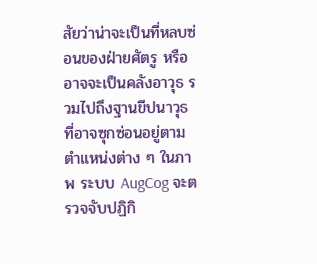สัยว่าน่าจะเป็นที่หลบซ่อนของฝ่ายศัตรู หรืออาจจะเป็นคลังอาวุธ รวมไปถึงฐานขีปนาวุธที่อาจซุกซ่อนอยู่ตามตำแหน่งต่าง ๆ ในภาพ ระบบ AugCog จะตรวจจับปฏิกิ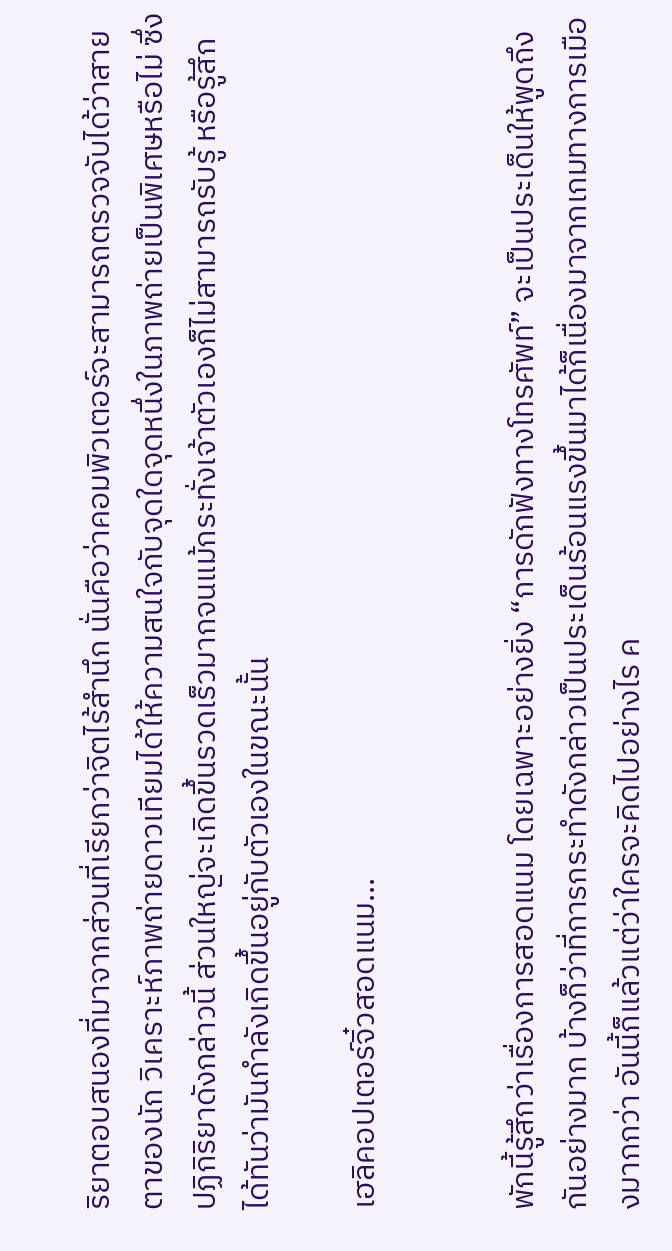ริยาตอบสนองที่มาจากส่วนที่เรียกว่าจิตไร้สำนึก นั่นคือว่าคอมพิวเตอร์จะสามารถตรวจจับได้ว่าสายตาของนัก วิเคราะห์ภาพถ่ายดาวเทียมได้ให้ความสนใจกับจุดใดจุดหนึ่งในภาพถ่ายเป็นพิเศษหรือไม่ ซึ่งปฏิกิริยาดังกล่าวนี้ ส่วนใหญ่จะเกิดขึ้นรวดเร็วมากจนแม้กระทั่งเจ้าตัวเองก็ไม่สามารถรับรู้ หรือรู้สึกได้ทันว่ามันกำลังเกิดขึ้นอยู่กับตัวเองในขณะนั้น

เฮลิคอปเตอร์จิ๋วสอดแนม...


พักนี้รู้สึกว่าเรื่องการสอดแนม โดยเฉพาะอย่างยิ่ง “การดักฟังทางโทรศัพท์” จะเป็นประเด็นให้พูดถึงกันอย่างมาก บ้างก็ว่าที่การกระทำดังกล่าวเป็นประเด็นร้อนแรงขึ้นมาได้ก็เนื่องมาจากเกมทางการเมืองมากกว่า อันนี้ก็แล้วแต่ว่าใครจะคิดไปอย่างไร ค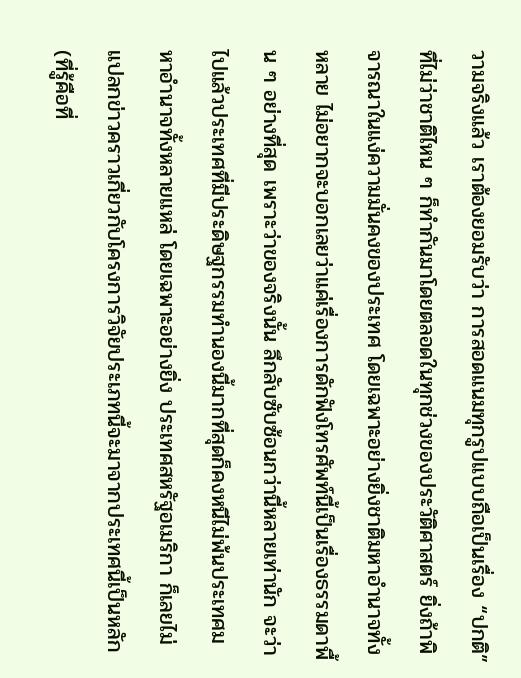วามจริงแล้ว เราต้องยอมรับว่า การสอดแนมทุกรูปแบบถือเป็นเรื่อง “ปกติ” ที่ไม่ว่าชาติไหน ๆ ก็ทำกันมาโดยตลอดในทุกช่วงของประวัติศาสตร์ ยิ่งถ้าพิจารณาในแง่ความมั่นคงของประเทศ โดยเฉพาะอย่างยิ่งชาติมหาอำนาจทั้งหลาย ไม่อยากจะบอกเลยว่าแค่เรื่องการดักฟังโทรศัพท์นี้เป็นเรื่องธรรมดาพื้น ๆ อย่างที่สุด เพราะว่าของจริงนั้น ลึกลับซับซ้อนกว่านี้หลายเท่านัก จะว่าไปแล้วประเทศที่มีประดิษฐกรรมทำนองนี้มากที่สุดก็คงหนีไม่พ้นประเทศมหาอำนาจทั้งหลายแหล่ โดยเฉพาะอย่างยิ่ง ประเทศสหรัฐอเมริกา ก็เลยไม่แปลกข่าวคราวเกี่ยวกับโครงการวิจัยประเภทนี้จะมาจากประเทศนี้เป็นหลัก (ที่รู้คือที่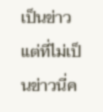เป็นข่าว แต่ที่ไม่เป็นข่าวนี่ค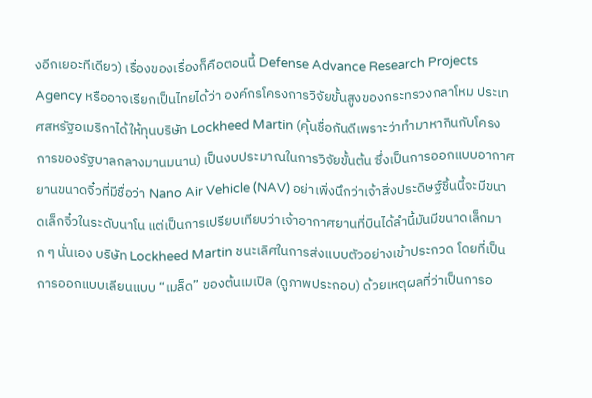งอีกเยอะทีเดียว) เรื่องของเรื่องก็คือตอนนี้ Defense Advance Research Projects Agency หรืออาจเรียกเป็นไทยได้ว่า องค์กรโครงการวิจัยขั้นสูงของกระทรวงกลาโหม ประเทศสหรัฐอเมริกาได้ให้ทุนบริษัท Lockheed Martin (คุ้นชื่อกันดีเพราะว่าทำมาหากินกับโครงการของรัฐบาลกลางมานมนาน) เป็นงบประมาณในการวิจัยขั้นต้น ซึ่งเป็นการออกแบบอากาศ ยานขนาดจิ๋วที่มีชื่อว่า Nano Air Vehicle (NAV) อย่าเพิ่งนึกว่าเจ้าสิ่งประดิษฐ์ชิ้นนี้จะมีขนาดเล็กจิ๋วในระดับนาโน แต่เป็นการเปรียบเทียบว่าเจ้าอากาศยานที่บินได้ลำนี้มันมีขนาดเล็กมาก ๆ นั่นเอง บริษัท Lockheed Martin ชนะเลิศในการส่งแบบตัวอย่างเข้าประกวด โดยที่เป็นการออกแบบเลียนแบบ “เมล็ด” ของต้นเมเปิล (ดูภาพประกอบ) ด้วยเหตุผลที่ว่าเป็นการอ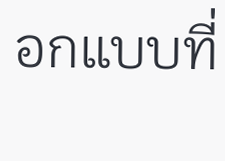อกแบบที่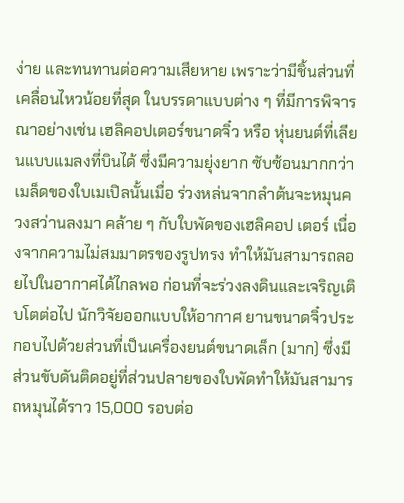ง่าย และทนทานต่อความเสียหาย เพราะว่ามีชิ้นส่วนที่เคลื่อนไหวน้อยที่สุด ในบรรดาแบบต่าง ๆ ที่มีการพิจารณาอย่างเช่น เฮลิคอปเตอร์ขนาดจิ๋ว หรือ หุ่นยนต์ที่เลียนแบบแมลงที่บินได้ ซึ่งมีความยุ่งยาก ซับซ้อนมากกว่า เมล็ดของใบเมเปิลนั้นเมื่อ ร่วงหล่นจากลำต้นจะหมุนควงสว่านลงมา คล้าย ๆ กับใบพัดของเฮลิคอป เตอร์ เนื่องจากความไม่สมมาตรของรูปทรง ทำให้มันสามารถลอยไปในอากาศได้ไกลพอ ก่อนที่จะร่วงลงดินและเจริญเติบโตต่อไป นักวิจัยออกแบบให้อากาศ ยานขนาดจิ๋วประกอบไปด้วยส่วนที่เป็นเครื่องยนต์ขนาดเล็ก (มาก) ซึ่งมีส่วนขับดันติดอยู่ที่ส่วนปลายของใบพัดทำให้มันสามารถหมุนได้ราว 15,000 รอบต่อ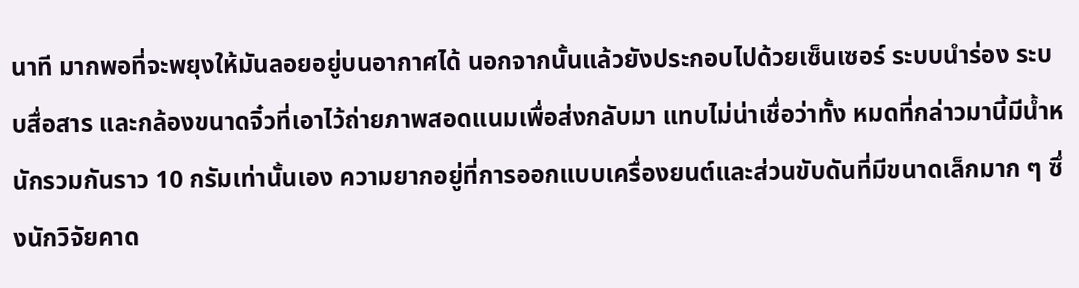นาที มากพอที่จะพยุงให้มันลอยอยู่บนอากาศได้ นอกจากนั้นแล้วยังประกอบไปด้วยเซ็นเซอร์ ระบบนำร่อง ระบบสื่อสาร และกล้องขนาดจิ๋วที่เอาไว้ถ่ายภาพสอดแนมเพื่อส่งกลับมา แทบไม่น่าเชื่อว่าทั้ง หมดที่กล่าวมานี้มีน้ำหนักรวมกันราว 10 กรัมเท่านั้นเอง ความยากอยู่ที่การออกแบบเครื่องยนต์และส่วนขับดันที่มีขนาดเล็กมาก ๆ ซึ่งนักวิจัยคาด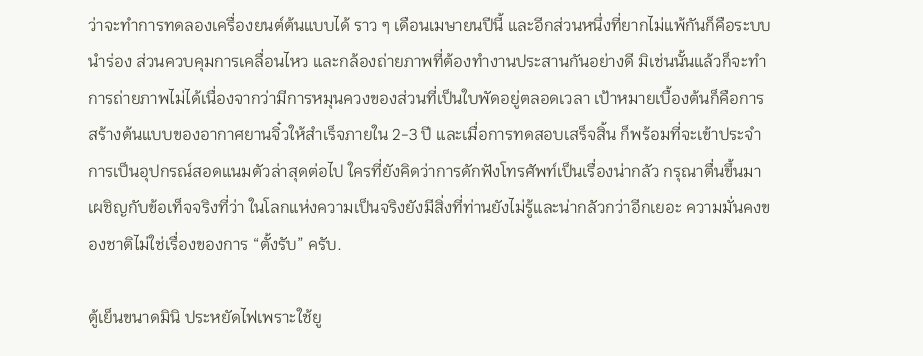ว่าจะทำการทดลองเครื่องยนต์ต้นแบบได้ ราว ๆ เดือนเมษายนปีนี้ และอีกส่วนหนึ่งที่ยากไม่แพ้กันก็คือระบบนำร่อง ส่วนควบคุมการเคลื่อนไหว และกล้องถ่ายภาพที่ต้องทำงานประสานกันอย่างดี มิเช่นนั้นแล้วก็จะทำการถ่ายภาพไม่ได้เนื่องจากว่ามีการหมุนควงของส่วนที่เป็นใบพัดอยู่ตลอดเวลา เป้าหมายเบื้องต้นก็คือการสร้างต้นแบบของอากาศยานจิ๋วให้สำเร็จภายใน 2-3 ปี และเมื่อการทดสอบเสร็จสิ้น ก็พร้อมที่จะเข้าประจำการเป็นอุปกรณ์สอดแนมตัวล่าสุดต่อไป ใครที่ยังคิดว่าการดักฟังโทรศัพท์เป็นเรื่องน่ากลัว กรุณาตื่นขึ้นมาเผชิญกับข้อเท็จจริงที่ว่า ในโลกแห่งความเป็นจริงยังมีสิ่งที่ท่านยังไม่รู้และน่ากลัวกว่าอีกเยอะ ความมั่นคงของชาติไม่ใช่เรื่องของการ “ตั้งรับ” ครับ.

ตู้เย็นขนาดมินิ ประหยัดไฟเพราะใช้ยู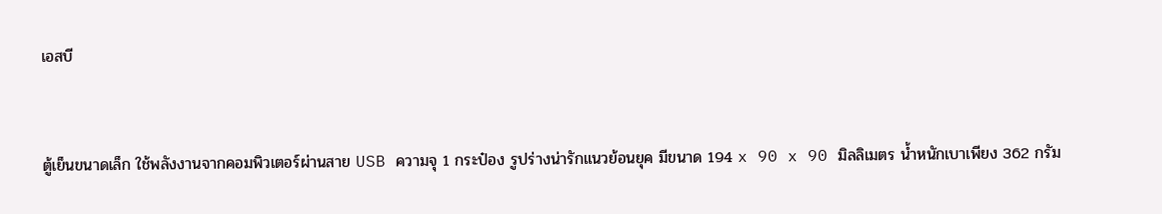เอสบี


ตู้เย็นขนาดเล็ก ใช้พลังงานจากคอมพิวเตอร์ผ่านสาย USB ความจุ 1 กระป๋อง รูปร่างน่ารักแนวย้อนยุค มีขนาด 194 x 90 x 90 มิลลิเมตร น้ำหนักเบาเพียง 362 กรัม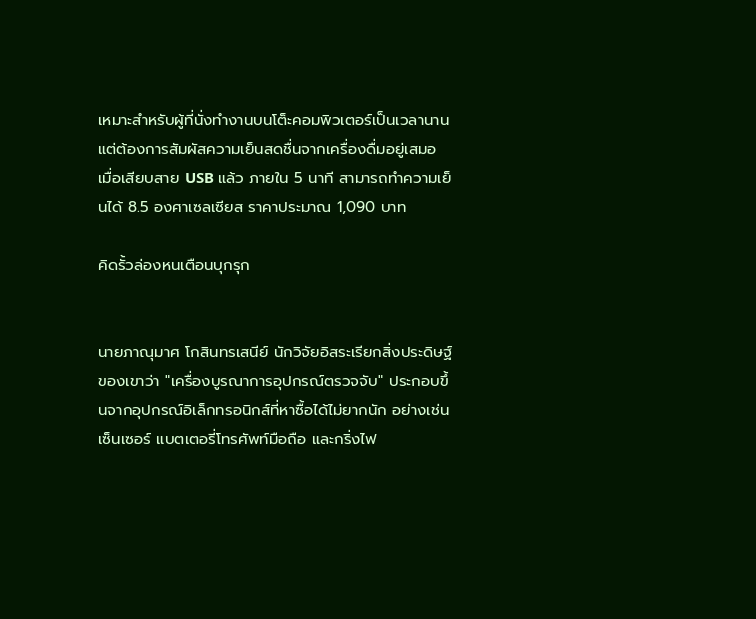เหมาะสำหรับผู้ที่นั่งทำงานบนโต็ะคอมพิวเตอร์เป็นเวลานาน แต่ต้องการสัมผัสความเย็นสดชื่นจากเครื่องดื่มอยู่เสมอ เมื่อเสียบสาย USB แล้ว ภายใน 5 นาที สามารถทำความเย็นได้ 8.5 องศาเซลเซียส ราคาประมาณ 1,090 บาท

คิดรั้วล่องหนเตือนบุกรุก


นายภาณุมาศ โกสินทรเสนีย์ นักวิจัยอิสระเรียกสิ่งประดิษฐ์ของเขาว่า "เครื่องบูรณาการอุปกรณ์ตรวจจับ" ประกอบขึ้นจากอุปกรณ์อิเล็กทรอนิกส์ที่หาซื้อได้ไม่ยากนัก อย่างเช่น เซ็นเซอร์ แบตเตอรี่โทรศัพท์มือถือ และกริ่งไฟ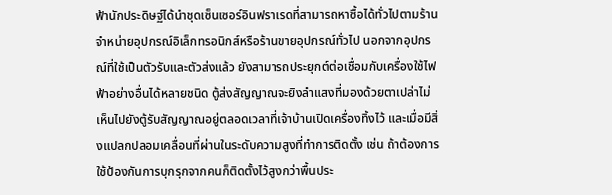ฟ้านักประดิษฐ์ได้นำชุดเซ็นเซอร์อินฟราเรดที่สามารถหาซื้อได้ทั่วไปตามร้านจำหน่ายอุปกรณ์อิเล็กทรอนิกส์หรือร้านขายอุปกรณ์ทั่วไป นอกจากอุปกรณ์ที่ใช้เป็นตัวรับและตัวส่งแล้ว ยังสามารถประยุกต์ต่อเชื่อมกับเครื่องใช้ไฟฟ้าอย่างอื่นได้หลายชนิด ตู้ส่งสัญญาณจะยิงลำแสงที่มองด้วยตาเปล่าไม่เห็นไปยังตู้รับสัญญาณอยู่ตลอดเวลาที่เจ้าบ้านเปิดเครื่องทิ้งไว้ และเมื่อมีสิ่งแปลกปลอมเคลื่อนที่ผ่านในระดับความสูงที่ทำการติดตั้ง เช่น ถ้าต้องการใช้ป้องกันการบุกรุกจากคนก็ติดตั้งไว้สูงกว่าพื้นประ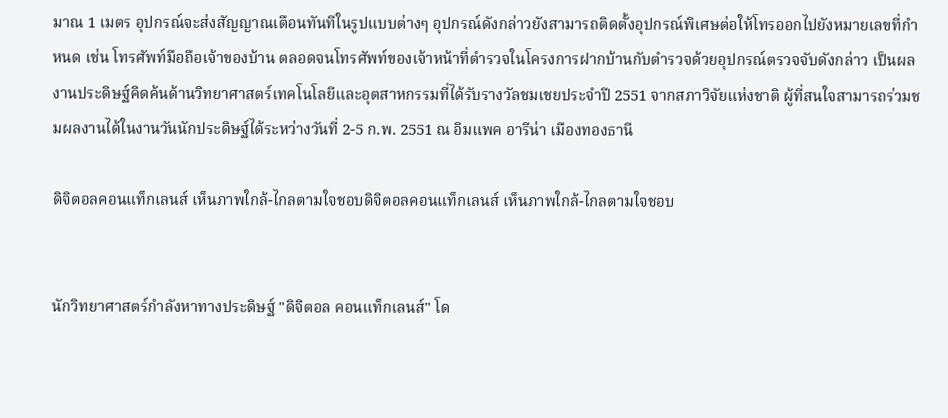มาณ 1 เมตร อุปกรณ์จะส่งสัญญาณเตือนทันทีในรูปแบบต่างๆ อุปกรณ์ดังกล่าวยังสามารถติดตั้งอุปกรณ์พิเศษต่อให้โทรออกไปยังหมายเลขที่กำหนด เช่น โทรศัพท์มือถือเจ้าของบ้าน ตลอดจนโทรศัพท์ของเจ้าหน้าที่ตำรวจในโครงการฝากบ้านกับตำรวจด้วยอุปกรณ์ตรวจจับดังกล่าว เป็นผลงานประดิษฐ์คิดค้นด้านวิทยาศาสตร์เทคโนโลยีและอุตสาหกรรมที่ได้รับรางวัลชมเชยประจำปี 2551 จากสภาวิจัยแห่งชาติ ผู้ที่สนใจสามารถร่วมชมผลงานได้ในงานวันนักประดิษฐ์ได้ระหว่างวันที่ 2-5 ก.พ. 2551 ณ อิมแพค อารีน่า เมืองทองธานี

ดิจิตอลคอนแท็กเลนส์ เห็นภาพใกล้-ไกลตามใจชอบดิจิตอลคอนแท็กเลนส์ เห็นภาพใกล้-ไกลตามใจชอบ


นักวิทยาศาสตร์กำลังหาทางประดิษฐ์ "ดิจิตอล คอนแท็กเลนส์" โด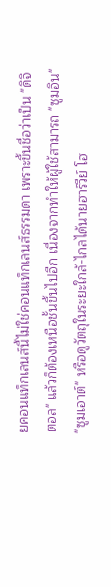ยคอนแท็กเลนส์นี้ไม่ใช่คอนแท็กเลนส์ธรรมดา เพราะขึ้นชื่อว่าเป็น "ดิจิตอล" แล้วก็ต้องเหนือชั้นขึ้นไปอีก เนื่องจากทำให้ผู้ใช้สามารถ "ซูมอิน" "ซูมเอาต์" หรือดูวัตถุในระยะใกล้-ไกลได้นายฮาร์วีย์ โฮ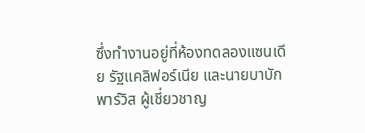ซึ่งทำงานอยู่ที่ห้องทดลองแซนเดีย รัฐแคลิฟอร์เนีย และนายบาบัก พาร์วิส ผู้เชี่ยวชาญ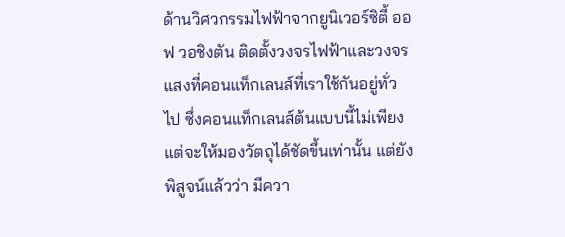ด้านวิศวกรรมไฟฟ้าจากยูนิเวอร์ซิตี้ ออฟ วอชิงตัน ติดตั้งวงจรไฟฟ้าและวงจรแสงที่คอนแท็กเลนส์ที่เราใช้กันอยู่ทั่วไป ซึ่งคอนแท็กเลนส์ต้นแบบนี้ไม่เพียงแต่จะให้มองวัตถุได้ชัดขึ้นเท่านั้น แต่ยังพิสูจน์แล้วว่า มีควา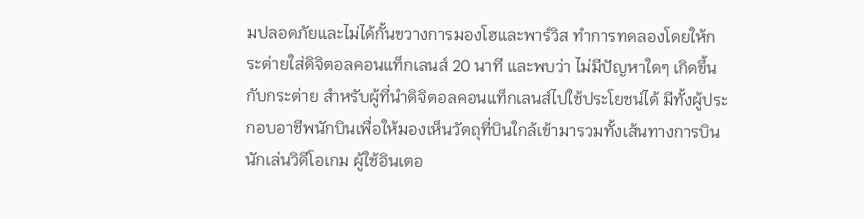มปลอดภัยและไม่ได้กั้นขวางการมองโฮและพาร์วิส ทำการทดลองโดยให้กระต่ายใส่ดิจิตอลคอนแท็กเลนส์ 20 นาที และพบว่า ไม่มีปัญหาใดๆ เกิดขึ้นกับกระต่าย สำหรับผู้ที่นำดิจิตอลคอนแท็กเลนส์ไปใช้ประโยชน์ได้ มีทั้งผู้ประกอบอาชีพนักบินเพื่อให้มองเห็นวัตถุที่บินใกล้เข้ามารวมทั้งเส้นทางการบิน นักเล่นวิดีโอเกม ผู้ใช้อินเตอ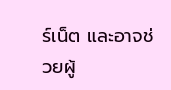ร์เน็ต และอาจช่วยผู้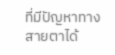ที่มีปัญหาทางสายตาได้